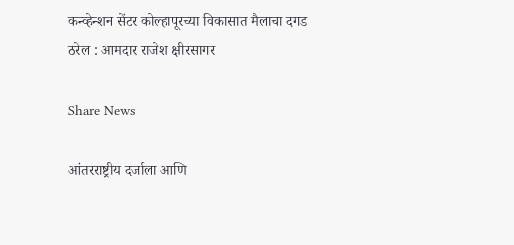कन्व्हेन्शन सेंटर कोल्हापूरच्या विकासात मैलाचा दगड ठरेल : आमदार राजेश क्षीरसागर

Share News

आंतरराष्ट्रीय दर्जाला आणि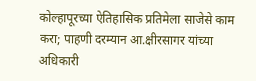कोल्हापूरच्या ऐतिहासिक प्रतिमेला साजेसे काम करा; पाहणी दरम्यान आ.क्षीरसागर यांच्या अधिकारी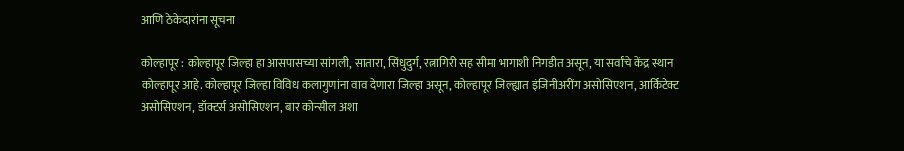आणि ठेकेदारांना सूचना

कोल्हापूर : कोल्हापूर जिल्हा हा आसपासच्या सांगली, सातारा, सिंधुदुर्ग, रत्नागिरी सह सीमा भागाशी निगडीत असून, या सर्वांचे केंद्र स्थान कोल्हापूर आहे. कोल्हापूर जिल्हा विविध कलागुणांना वाव देणारा जिल्हा असून, कोल्हापूर जिल्ह्यात इंजिनीअरींग असोसिएशन, आर्किटेक्ट असोसिएशन, डॉक्टर्स असोसिएशन, बार कोन्सील अशा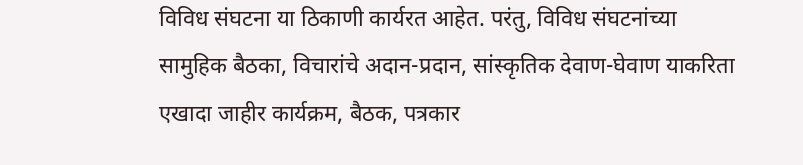विविध संघटना या ठिकाणी कार्यरत आहेत. परंतु, विविध संघटनांच्या सामुहिक बैठका, विचारांचे अदान-प्रदान, सांस्कृतिक देवाण-घेवाण याकरिता एखादा जाहीर कार्यक्रम, बैठक, पत्रकार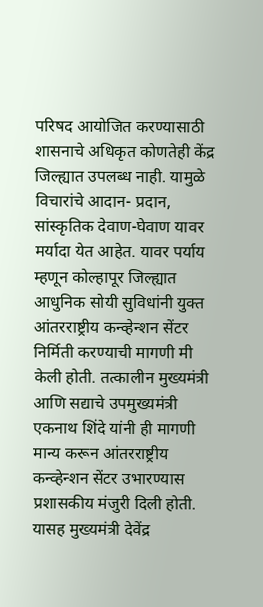परिषद आयोजित करण्यासाठी शासनाचे अधिकृत कोणतेही केंद्र जिल्ह्यात उपलब्ध नाही. यामुळे विचारांचे आदान- प्रदान, सांस्कृतिक देवाण-घेवाण यावर मर्यादा येत आहेत. यावर पर्याय म्हणून कोल्हापूर जिल्ह्यात आधुनिक सोयी सुविधांनी युक्त आंतरराष्ट्रीय कन्व्हेन्शन सेंटर निर्मिती करण्याची मागणी मी केली होती. तत्कालीन मुख्यमंत्री आणि सद्याचे उपमुख्यमंत्री एकनाथ शिंदे यांनी ही मागणी मान्य करून आंतरराष्ट्रीय कन्व्हेन्शन सेंटर उभारण्यास प्रशासकीय मंजुरी दिली होती. यासह मुख्यमंत्री देवेंद्र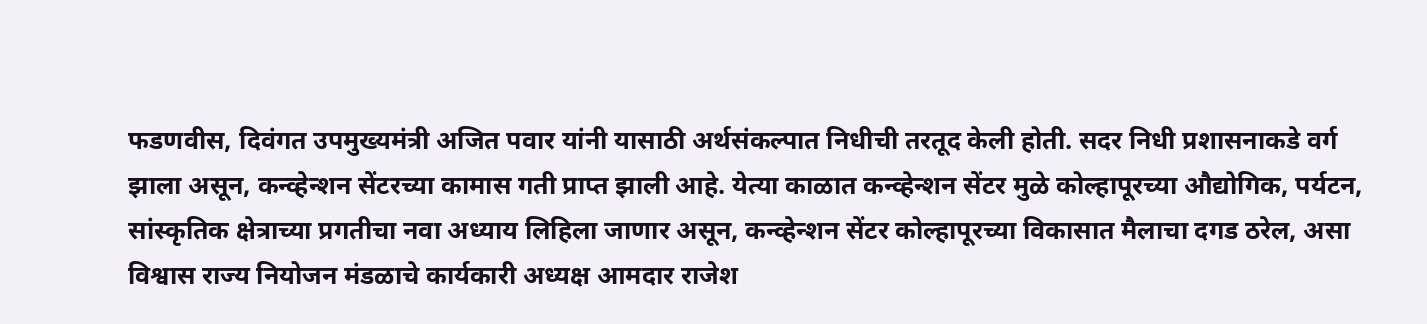फडणवीस, दिवंगत उपमुख्यमंत्री अजित पवार यांनी यासाठी अर्थसंकल्पात निधीची तरतूद केली होती. सदर निधी प्रशासनाकडे वर्ग झाला असून, कन्व्हेन्शन सेंटरच्या कामास गती प्राप्त झाली आहे. येत्या काळात कन्व्हेन्शन सेंटर मुळे कोल्हापूरच्या औद्योगिक, पर्यटन, सांस्कृतिक क्षेत्राच्या प्रगतीचा नवा अध्याय लिहिला जाणार असून, कन्व्हेन्शन सेंटर कोल्हापूरच्या विकासात मैलाचा दगड ठरेल, असा विश्वास राज्य नियोजन मंडळाचे कार्यकारी अध्यक्ष आमदार राजेश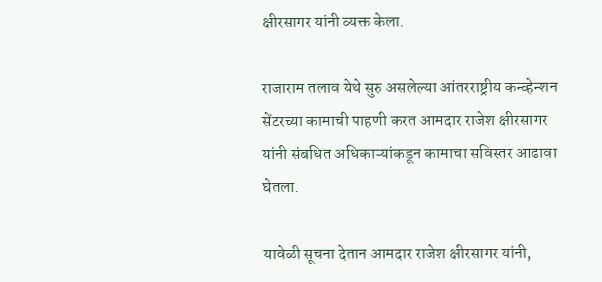क्षीरसागर यांनी व्यक्त केला.

राजाराम तलाव येथे सुरु असलेल्या आंतरराष्ट्रीय कन्व्हेन्शन सेंटरच्या कामाची पाहणी करत आमदार राजेश क्षीरसागर यांनी संबधित अधिकाऱ्यांकडून कामाचा सविस्तर आढावा घेतला.

यावेळी सूचना देतान आमदार राजेश क्षीरसागर यांनी,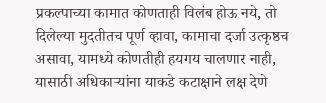प्रकल्पाच्या कामात कोणताही विलंब होऊ नये, तो दिलेल्या मुदतीतच पूर्ण व्हावा, कामाचा दर्जा उत्कृष्ठच असावा, यामध्ये कोणतीही हयगय चालणार नाही, यासाठी अधिकाऱ्यांना याकडे कटाक्षाने लक्ष देणे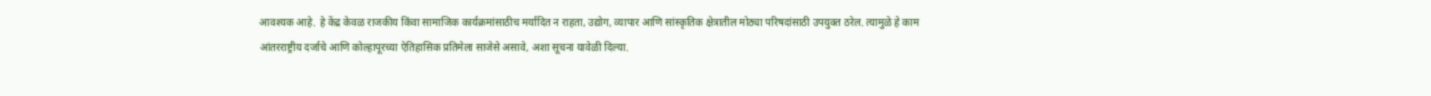आवश्यक आहे. हे केंद्र केवळ राजकीय किंवा सामाजिक कार्यक्रमांसाठीच मर्यादित न राहता, उद्योग, व्यापार आणि सांस्कृतिक क्षेत्रातील मोठ्या परिषदांसाठी उपयुक्त ठरेल. त्यामुळे हे काम आंतरराष्ट्रीय दर्जाचे आणि कोल्हापूरच्या ऐतिहासिक प्रतिमेला साजेसे असावे, अशा सूचना यावेळी दिल्या.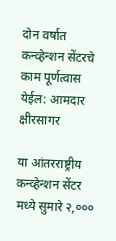दोन वर्षात कन्व्हेन्शन सेंटरचे काम पूर्णत्वास येईल: आमदार क्षीरसागर

या आंतरराष्ट्रीय कन्व्हेन्शन सेंटर मध्ये सुमारे २,०००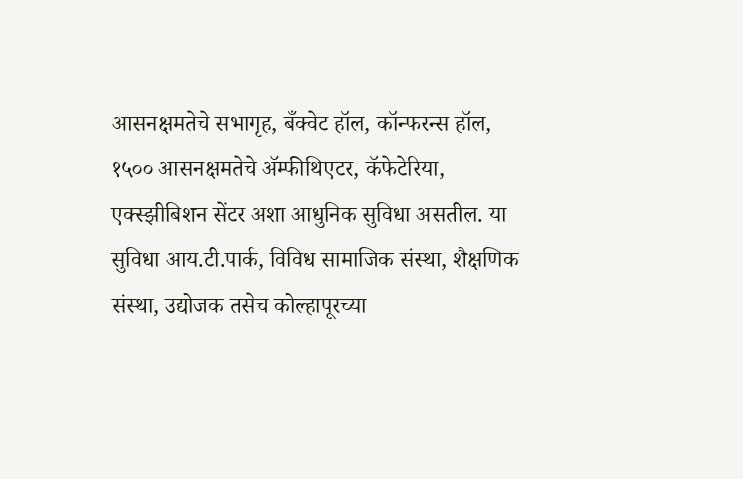आसनक्षमतेचे सभागृह, बँक्वेट हॉल, कॉन्फरन्स हॉल, १५०० आसनक्षमतेचे ॲम्फीथिएटर, कॅफेटेरिया, एक्स्झीबिशन सेंटर अशा आधुनिक सुविधा असतील. या सुविधा आय.टी.पार्क, विविध सामाजिक संस्था, शैक्षणिक संस्था, उद्योजक तसेच कोल्हापूरच्या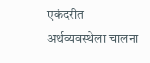एकंदरीत अर्थव्यवस्थेला चालना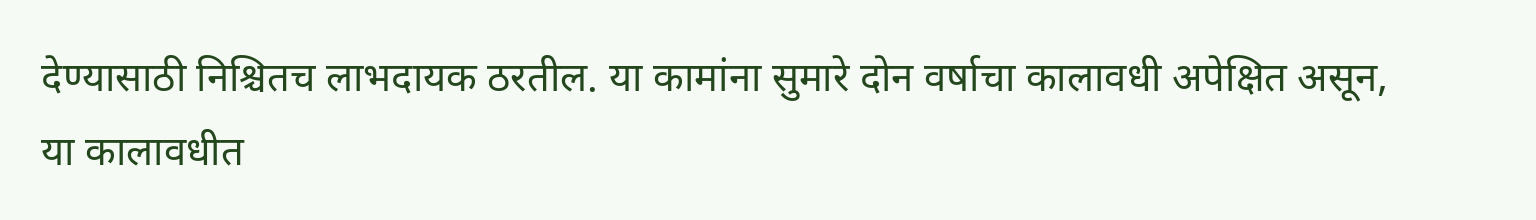देण्यासाठी निश्चितच लाभदायक ठरतील. या कामांना सुमारे दोन वर्षाचा कालावधी अपेक्षित असून, या कालावधीत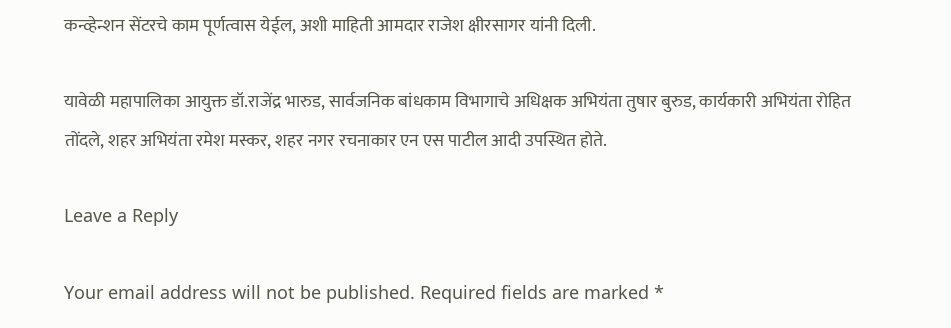कन्व्हेन्शन सेंटरचे काम पूर्णत्वास येईल, अशी माहिती आमदार राजेश क्षीरसागर यांनी दिली.

यावेळी महापालिका आयुक्त डॉ.राजेंद्र भारुड, सार्वजनिक बांधकाम विभागाचे अधिक्षक अभियंता तुषार बुरुड, कार्यकारी अभियंता रोहित तोंदले, शहर अभियंता रमेश मस्कर, शहर नगर रचनाकार एन एस पाटील आदी उपस्थित होते.

Leave a Reply

Your email address will not be published. Required fields are marked *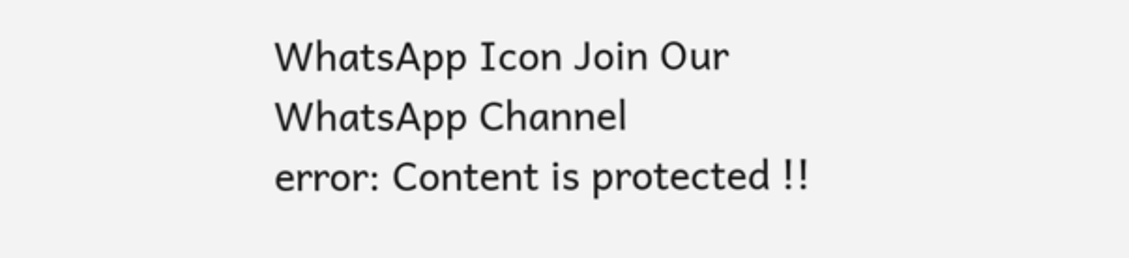WhatsApp Icon Join Our WhatsApp Channel
error: Content is protected !!